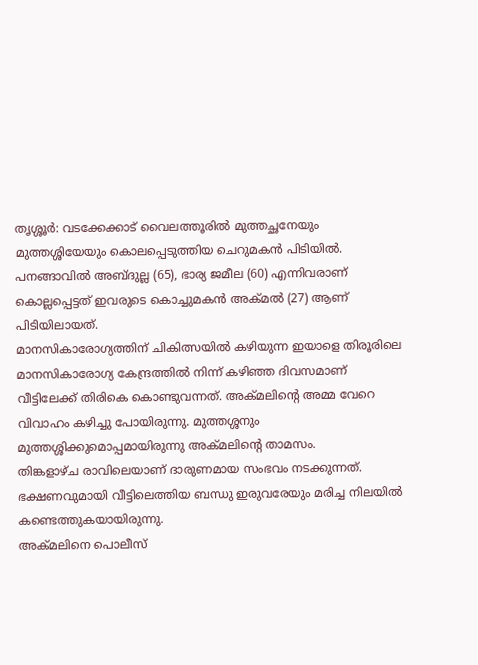തൃശ്ശൂർ: വടക്കേക്കാട് വൈലത്തൂരിൽ മുത്തച്ഛനേയും മുത്തശ്ശിയേയും കൊലപ്പെടുത്തിയ ചെറുമകൻ പിടിയിൽ. പനങ്ങാവിൽ അബ്ദുല്ല (65), ഭാര്യ ജമീല (60) എന്നിവരാണ് കൊല്ലപ്പെട്ടത് ഇവരുടെ കൊച്ചുമകൻ അക്മൽ (27) ആണ് പിടിയിലായത്.
മാനസികാരോഗ്യത്തിന് ചികിത്സയിൽ കഴിയുന്ന ഇയാളെ തിരൂരിലെ മാനസികാരോഗ്യ കേന്ദ്രത്തിൽ നിന്ന് കഴിഞ്ഞ ദിവസമാണ് വീട്ടിലേക്ക് തിരികെ കൊണ്ടുവന്നത്. അക്മലിന്റെ അമ്മ വേറെ വിവാഹം കഴിച്ചു പോയിരുന്നു. മുത്തശ്ശനും മുത്തശ്ശിക്കുമൊപ്പമായിരുന്നു അക്മലിന്റെ താമസം.
തിങ്കളാഴ്ച രാവിലെയാണ് ദാരുണമായ സംഭവം നടക്കുന്നത്. ഭക്ഷണവുമായി വീട്ടിലെത്തിയ ബന്ധു ഇരുവരേയും മരിച്ച നിലയിൽ കണ്ടെത്തുകയായിരുന്നു.
അക്മലിനെ പൊലീസ്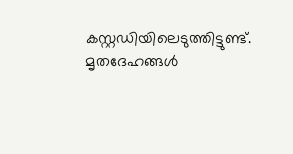കസ്റ്റഡിയിലെടുത്തിട്ടുണ്ട്. മൃതദേഹങ്ങൾ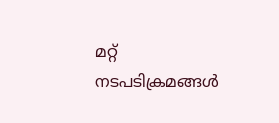മറ്റ് നടപടിക്രമങ്ങൾ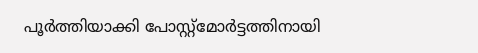പൂർത്തിയാക്കി പോസ്റ്റ്മോർട്ടത്തിനായി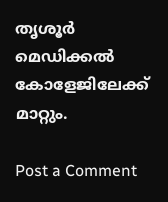തൃശൂർ മെഡിക്കൽ കോളേജിലേക്ക് മാറ്റും.

Post a Comment